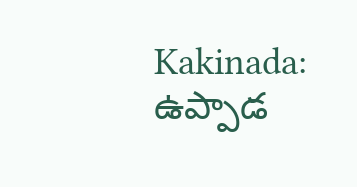Kakinada: ఉప్పాడ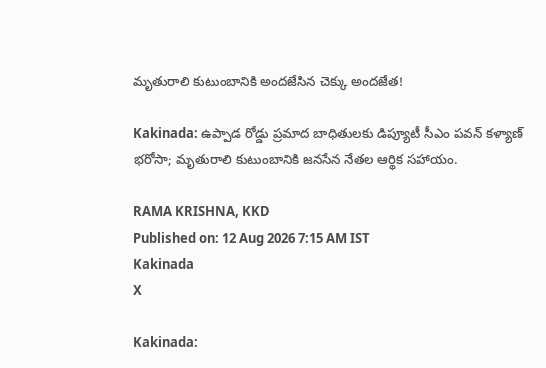మృతురాలి కుటుంబానికి అందజేసిన చెక్కు అందజేత!

Kakinada: ఉప్పాడ రోడ్డు ప్రమాద బాధితులకు డిప్యూటీ సీఎం పవన్ కళ్యాణ్ భరోసా; మృతురాలి కుటుంబానికి జనసేన నేతల ఆర్థిక సహాయం.

RAMA KRISHNA, KKD
Published on: 12 Aug 2026 7:15 AM IST
Kakinada
X

Kakinada: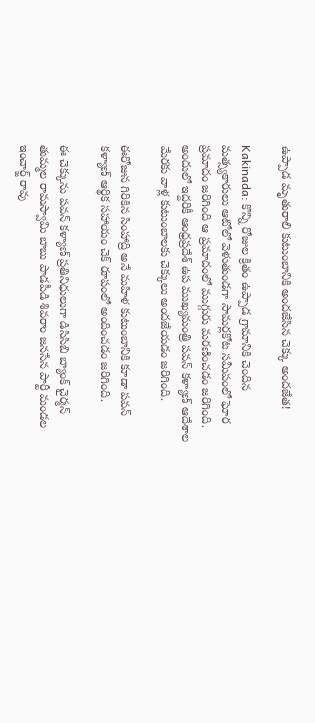ఉప్పాడ మృతురాలి కుటుంబానికి అందజేసిన చెక్కు అందజేత!

Kakinada: కొన్ని రోజుల క్రితం ఉప్పాడ గ్రామానికి చెందిన మత్స్యకారులు ఆటోలో వెళుతుండగా సామర్లకోట సమీపంలో ఘోర ప్రమాదం జరిగింది ఆ ప్రమాదంలో ముగ్గురు మరణించడం జరిగింది. అందులో ఇద్దరికీ ఆంధ్రప్రదేశ్ ఉప ముఖ్యమంత్రి పవన్ కళ్యాణ్ ఆదేశాల మేరకు వాళ్ల కుటుంబాలకు చెక్కులు అందజేయడం జరిగింది.

ఈరోజున గిరికిన సింహాద్రి అనే మహిళ కుటుంబానికి కూడా పవన్ కళ్యాణ్ ఆర్థిక సహాయం చెక్ రూపంలో అందించడం జరిగింది.

ఈ చెక్కును పవన్ కళ్యాణ్ ప్రతినిధులుగా డిసిసిబి బ్యాంక్ చైర్మన్ తుమ్మల రామస్వామి బాబు పాడపీడి శివరాం జనసేన పార్టీ మండల ఇంచార్జ్ రావు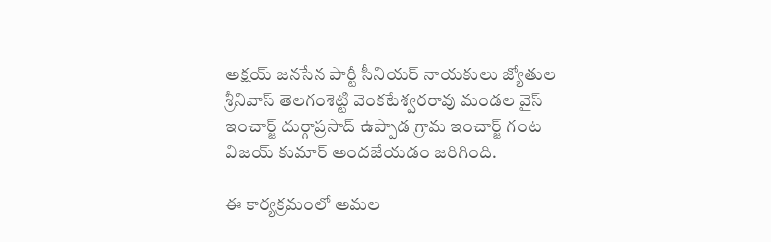అక్షయ్ జనసేన పార్టీ సీనియర్ నాయకులు జ్యోతుల శ్రీనివాస్ తెలగంశెట్టి వెంకటేశ్వరరావు మండల వైస్ ఇంచార్జ్ దుర్గాప్రసాద్ ఉప్పాడ గ్రామ ఇంచార్జ్ గంట విజయ్ కుమార్ అందజేయడం జరిగింది.

ఈ కార్యక్రమంలో అమల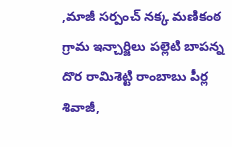,మాజీ సర్పంచ్ నక్క మణికంఠ గ్రామ ఇన్చార్జిలు పల్లెటి బాపన్న దొర రామిశెట్టి రాంబాబు పీర్ల శివాజీ,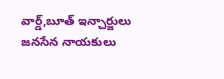వార్డ్,బూత్ ఇన్చార్జులు జనసేన నాయకులు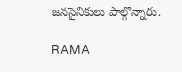జనసైనికులు పాల్గొన్నారు.

RAMA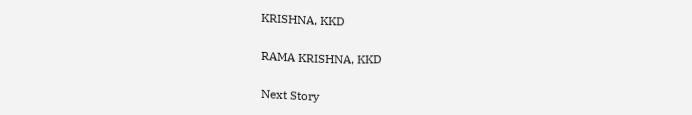KRISHNA, KKD

RAMA KRISHNA, KKD

Next Story